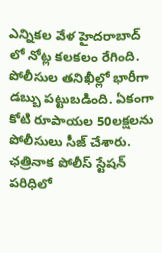ఎన్నికల వేళ హైదరాబాద్ లో నోట్ల కలకలం రేగింది. పోలీసుల తనిఖీల్లో భారీగా డబ్బు పట్టుబడింది. ఏకంగా కోటి రూపాయల 50లక్షలను పోలీసులు సీజ్ చేశారు. ఛత్రినాక పోలీస్ స్టేషన్ పరిధిలో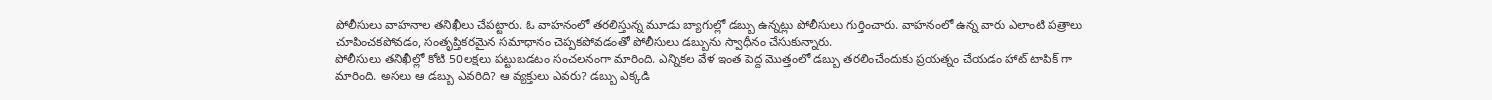పోలీసులు వాహనాల తనిఖీలు చేపట్టారు. ఓ వాహనంలో తరలిస్తున్న మూడు బ్యాగుల్లో డబ్బు ఉన్నట్లు పోలీసులు గుర్తించారు. వాహనంలో ఉన్న వారు ఎలాంటి పత్రాలు చూపించకపోవడం, సంతృప్తికరమైన సమాధానం చెప్పకపోవడంతో పోలీసులు డబ్బును స్వాధీనం చేసుకున్నారు.
పోలీసులు తనిఖీల్లో కోటి 50లక్షలు పట్టుబడటం సంచలనంగా మారింది. ఎన్నికల వేళ ఇంత పెద్ద మొత్తంలో డబ్బు తరలించేందుకు ప్రయత్నం చేయడం హాట్ టాపిక్ గా మారింది. అసలు ఆ డబ్బు ఎవరిది? ఆ వ్యక్తులు ఎవరు? డబ్బు ఎక్కడి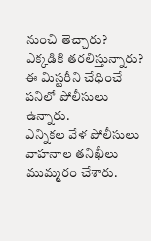నుంచి తెచ్చారు? ఎక్కడికి తరలిస్తున్నారు? ఈ మిస్టరీని చేధించే పనిలో పోలీసులు ఉన్నారు.
ఎన్నికల వేళ పోలీసులు వాహనాల తనిఖీలు ముమ్మరం చేశారు.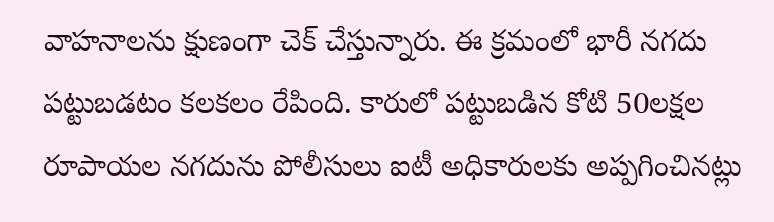వాహనాలను క్షుణంగా చెక్ చేస్తున్నారు. ఈ క్రమంలో భారీ నగదు పట్టుబడటం కలకలం రేపింది. కారులో పట్టుబడిన కోటి 50లక్షల రూపాయల నగదును పోలీసులు ఐటీ అధికారులకు అప్పగించినట్లు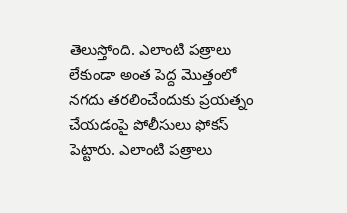తెలుస్తోంది. ఎలాంటి పత్రాలు లేకుండా అంత పెద్ద మొత్తంలో నగదు తరలించేందుకు ప్రయత్నం చేయడంపై పోలీసులు ఫోకస్ పెట్టారు. ఎలాంటి పత్రాలు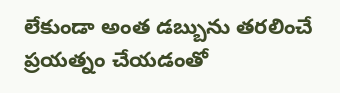లేకుండా అంత డబ్బును తరలించే ప్రయత్నం చేయడంతో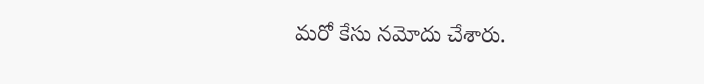మరో కేసు నమోదు చేశారు.